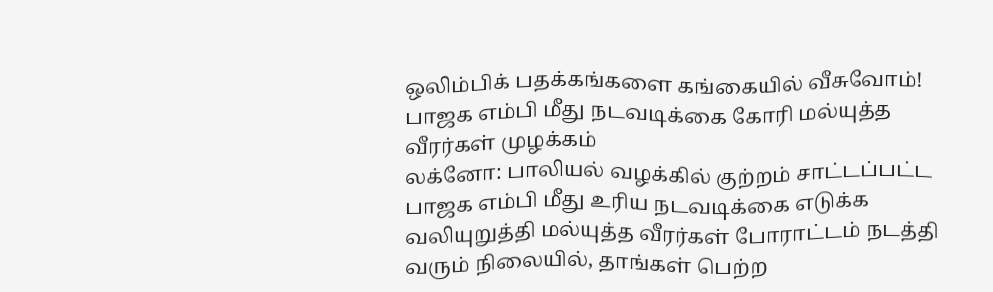ஒலிம்பிக் பதக்கங்களை கங்கையில் வீசுவோம்! பாஜக எம்பி மீது நடவடிக்கை கோரி மல்யுத்த வீரர்கள் முழக்கம்
லக்னோ: பாலியல் வழக்கில் குற்றம் சாட்டப்பட்ட பாஜக எம்பி மீது உரிய நடவடிக்கை எடுக்க வலியுறுத்தி மல்யுத்த வீரர்கள் போராட்டம் நடத்தி வரும் நிலையில், தாங்கள் பெற்ற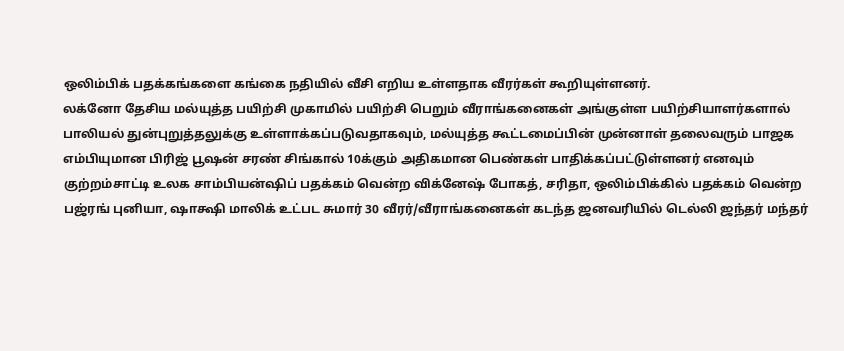ஒலிம்பிக் பதக்கங்களை கங்கை நதியில் வீசி எறிய உள்ளதாக வீரர்கள் கூறியுள்ளனர்.
லக்னோ தேசிய மல்யுத்த பயிற்சி முகாமில் பயிற்சி பெறும் வீராங்கனைகள் அங்குள்ள பயிற்சியாளர்களால் பாலியல் துன்புறுத்தலுக்கு உள்ளாக்கப்படுவதாகவும், மல்யுத்த கூட்டமைப்பின் முன்னாள் தலைவரும் பாஜக எம்பியுமான பிரிஜ் பூஷன் சரண் சிங்கால் 10க்கும் அதிகமான பெண்கள் பாதிக்கப்பட்டுள்ளனர் எனவும் குற்றம்சாட்டி உலக சாம்பியன்ஷிப் பதக்கம் வென்ற விக்னேஷ் போகத், சரிதா, ஒலிம்பிக்கில் பதக்கம் வென்ற பஜ்ரங் புனியா, ஷாக்ஷி மாலிக் உட்பட சுமார் 30 வீரர்/வீராங்கனைகள் கடந்த ஜனவரியில் டெல்லி ஜந்தர் மந்தர்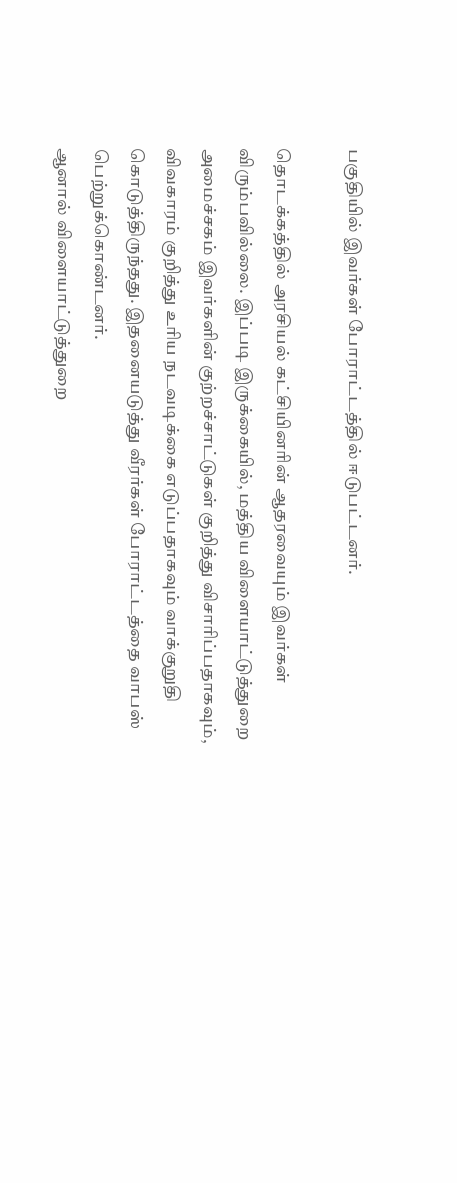பகுதியில் இவர்கள் போராட்டத்தில் ஈடுபட்டனர்.

தொடக்கத்தில் அரசியல் கட்சியினரின் ஆதரவையும் இவர்கள் விரும்பவில்லை. இப்படி இருக்கையில், மத்திய விளையாட்டுத்துறை அமைச்சகம் இவர்களின் குற்றச்சாட்டுகள் குறித்து விசாரிப்பதாகவும், விவகாரம் குறித்து உரிய நடவடிக்கை எடுப்பதாகவும் வாக்குறுதி கொடுத்திருந்தது. இதனையடுத்து வீரர்கள் போராட்டத்தை வாபஸ் பெற்றுக்கொண்டனர்.
ஆனால் விளையாட்டுத்துறை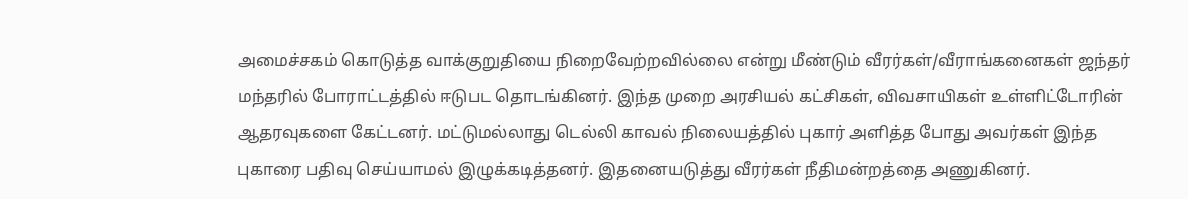அமைச்சகம் கொடுத்த வாக்குறுதியை நிறைவேற்றவில்லை என்று மீண்டும் வீரர்கள்/வீராங்கனைகள் ஜந்தர் மந்தரில் போராட்டத்தில் ஈடுபட தொடங்கினர். இந்த முறை அரசியல் கட்சிகள், விவசாயிகள் உள்ளிட்டோரின் ஆதரவுகளை கேட்டனர். மட்டுமல்லாது டெல்லி காவல் நிலையத்தில் புகார் அளித்த போது அவர்கள் இந்த புகாரை பதிவு செய்யாமல் இழுக்கடித்தனர். இதனையடுத்து வீரர்கள் நீதிமன்றத்தை அணுகினர்.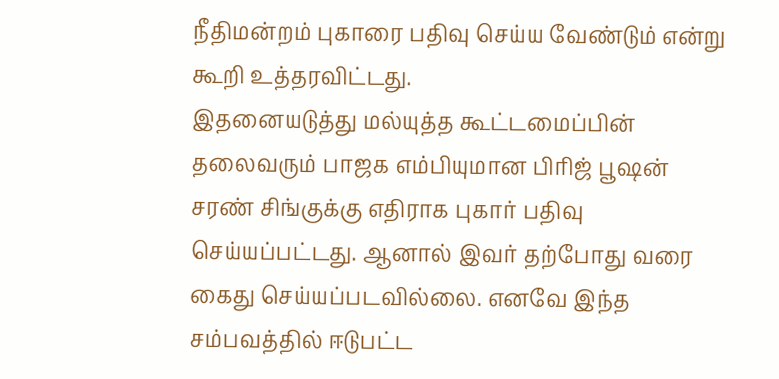நீதிமன்றம் புகாரை பதிவு செய்ய வேண்டும் என்று கூறி உத்தரவிட்டது.
இதனையடுத்து மல்யுத்த கூட்டமைப்பின் தலைவரும் பாஜக எம்பியுமான பிரிஜ் பூஷன் சரண் சிங்குக்கு எதிராக புகார் பதிவு செய்யப்பட்டது. ஆனால் இவர் தற்போது வரை கைது செய்யப்படவில்லை. எனவே இந்த சம்பவத்தில் ஈடுபட்ட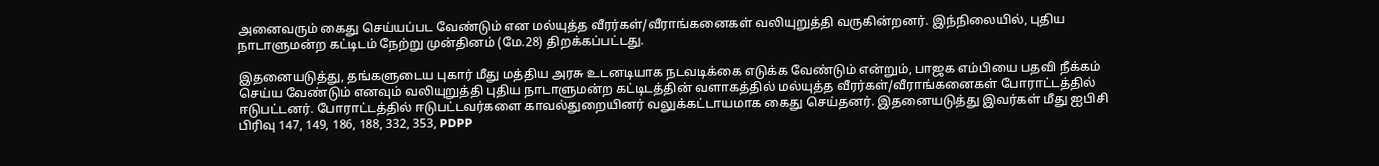அனைவரும் கைது செய்யப்பட வேண்டும் என மல்யுத்த வீரர்கள்/வீராங்கனைகள் வலியுறுத்தி வருகின்றனர். இந்நிலையில், புதிய நாடாளுமன்ற கட்டிடம் நேற்று முன்தினம் (மே.28) திறக்கப்பட்டது.

இதனையடுத்து, தங்களுடைய புகார் மீது மத்திய அரசு உடனடியாக நடவடிக்கை எடுக்க வேண்டும் என்றும், பாஜக எம்பியை பதவி நீக்கம் செய்ய வேண்டும் எனவும் வலியுறுத்தி புதிய நாடாளுமன்ற கட்டிடத்தின் வளாகத்தில் மல்யுத்த வீரர்கள்/வீராங்கனைகள் போராட்டத்தில் ஈடுபட்டனர். போராட்டத்தில் ஈடுபட்டவர்களை காவல்துறையினர் வலுக்கட்டாயமாக கைது செய்தனர். இதனையடுத்து இவர்கள் மீது ஐபிசி பிரிவு 147, 149, 186, 188, 332, 353, PDPP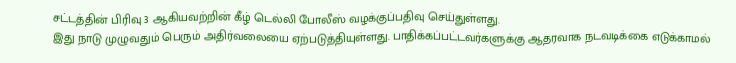சட்டத்தின் பிரிவு 3 ஆகியவற்றின் கீழ் டெல்லி போலீஸ் வழக்குப்பதிவு செய்துள்ளது.
இது நாடு முழுவதும் பெரும் அதிர்வலையை ஏற்படுத்தியுள்ளது. பாதிக்கப்பட்டவர்களுக்கு ஆதரவாக நடவடிக்கை எடுக்காமல்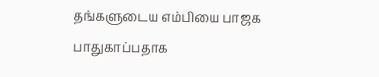தங்களுடைய எம்பியை பாஜக பாதுகாப்பதாக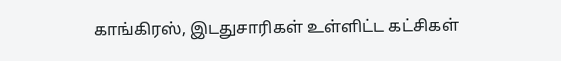காங்கிரஸ், இடதுசாரிகள் உள்ளிட்ட கட்சிகள்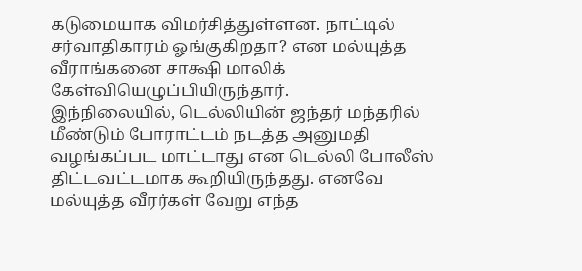கடுமையாக விமர்சித்துள்ளன. நாட்டில் சர்வாதிகாரம் ஓங்குகிறதா? என மல்யுத்த வீராங்கனை சாக்ஷி மாலிக் கேள்வியெழுப்பியிருந்தார்.
இந்நிலையில், டெல்லியின் ஜந்தர் மந்தரில் மீண்டும் போராட்டம் நடத்த அனுமதி வழங்கப்பட மாட்டாது என டெல்லி போலீஸ் திட்டவட்டமாக கூறியிருந்தது. எனவே மல்யுத்த வீரர்கள் வேறு எந்த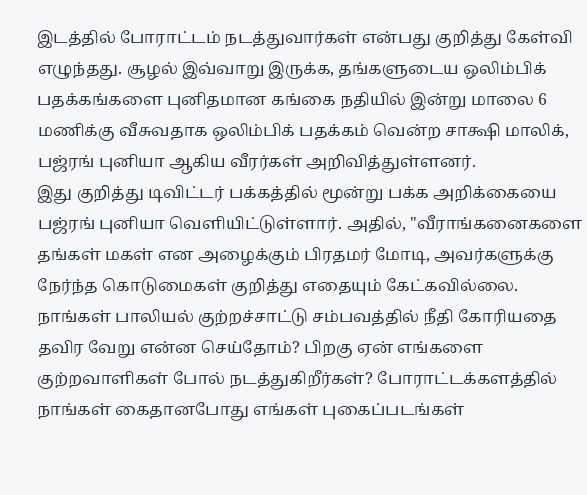இடத்தில் போராட்டம் நடத்துவார்கள் என்பது குறித்து கேள்வி எழுந்தது. சூழல் இவ்வாறு இருக்க, தங்களுடைய ஒலிம்பிக் பதக்கங்களை புனிதமான கங்கை நதியில் இன்று மாலை 6 மணிக்கு வீசுவதாக ஒலிம்பிக் பதக்கம் வென்ற சாக்ஷி மாலிக், பஜ்ரங் புனியா ஆகிய வீரர்கள் அறிவித்துள்ளனர்.
இது குறித்து டிவிட்டர் பக்கத்தில் மூன்று பக்க அறிக்கையை பஜ்ரங் புனியா வெளியிட்டுள்ளார். அதில், "வீராங்கனைகளை தங்கள் மகள் என அழைக்கும் பிரதமர் மோடி, அவர்களுக்கு நேர்ந்த கொடுமைகள் குறித்து எதையும் கேட்கவில்லை. நாங்கள் பாலியல் குற்றச்சாட்டு சம்பவத்தில் நீதி கோரியதை தவிர வேறு என்ன செய்தோம்? பிறகு ஏன் எங்களை குற்றவாளிகள் போல் நடத்துகிறீர்கள்? போராட்டக்களத்தில் நாங்கள் கைதானபோது எங்கள் புகைப்படங்கள்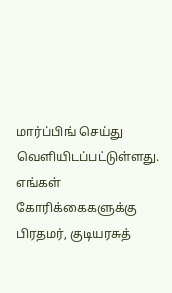மார்ப்பிங் செய்து வெளியிடப்பட்டுள்ளது.
எங்கள் கோரிக்கைகளுக்கு பிரதமர், குடியரசுத்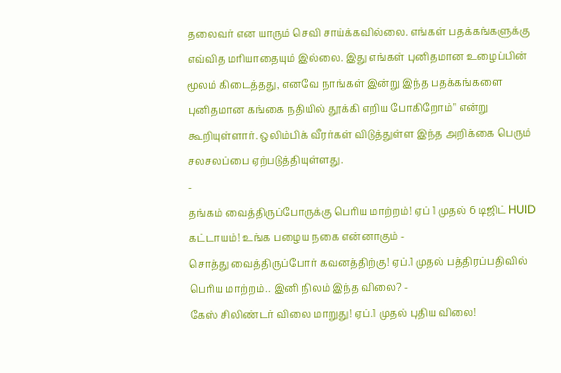தலைவர் என யாரும் செவி சாய்க்கவில்லை. எங்கள் பதக்கங்களுக்கு எவ்வித மரியாதையும் இல்லை. இது எங்கள் புனிதமான உழைப்பின் மூலம் கிடைத்தது, எனவே நாங்கள் இன்று இந்த பதக்கங்களை புனிதமான கங்கை நதியில் தூக்கி எறிய போகிறோம்" என்று கூறியுள்ளார். ஒலிம்பிக் வீரர்கள் விடுத்துள்ள இந்த அறிக்கை பெரும் சலசலப்பை ஏற்படுத்தியுள்ளது.
-
தங்கம் வைத்திருப்போருக்கு பெரிய மாற்றம்! ஏப் 1 முதல் 6 டிஜிட் HUID கட்டாயம்! உங்க பழைய நகை என்னாகும் -
சொத்து வைத்திருப்போர் கவனத்திற்கு! ஏப்.1 முதல் பத்திரப்பதிவில் பெரிய மாற்றம்.. இனி நிலம் இந்த விலை? -
கேஸ் சிலிண்டர் விலை மாறுது! ஏப்.1 முதல் புதிய விலை!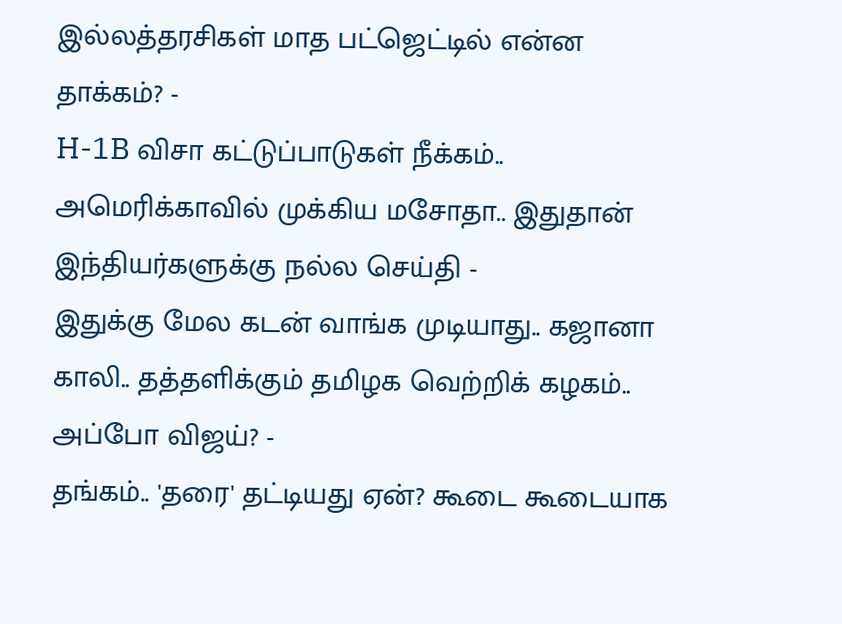இல்லத்தரசிகள் மாத பட்ஜெட்டில் என்ன தாக்கம்? -
H-1B விசா கட்டுப்பாடுகள் நீக்கம்.. அமெரிக்காவில் முக்கிய மசோதா.. இதுதான் இந்தியர்களுக்கு நல்ல செய்தி -
இதுக்கு மேல கடன் வாங்க முடியாது.. கஜானா காலி.. தத்தளிக்கும் தமிழக வெற்றிக் கழகம்.. அப்போ விஜய்? -
தங்கம்.. 'தரை' தட்டியது ஏன்? கூடை கூடையாக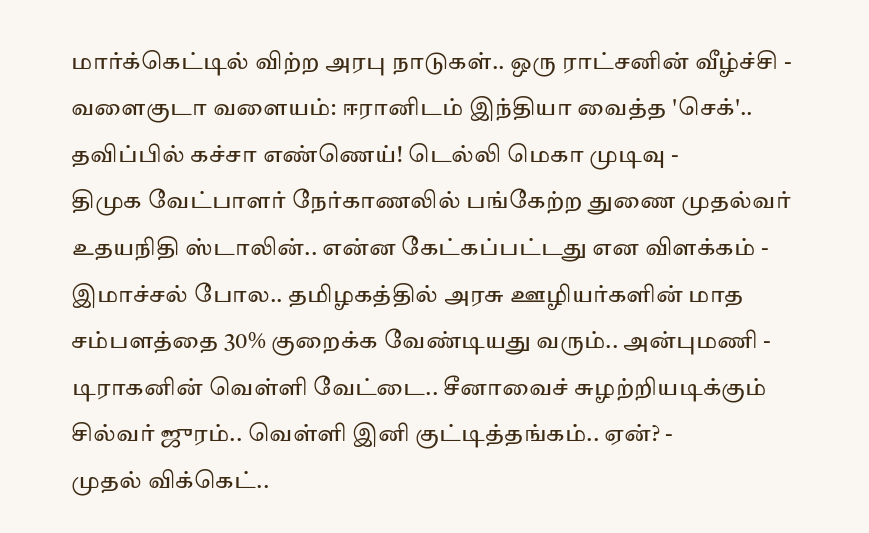மார்க்கெட்டில் விற்ற அரபு நாடுகள்.. ஒரு ராட்சனின் வீழ்ச்சி -
வளைகுடா வளையம்: ஈரானிடம் இந்தியா வைத்த 'செக்'.. தவிப்பில் கச்சா எண்ணெய்! டெல்லி மெகா முடிவு -
திமுக வேட்பாளர் நேர்காணலில் பங்கேற்ற துணை முதல்வர் உதயநிதி ஸ்டாலின்.. என்ன கேட்கப்பட்டது என விளக்கம் -
இமாச்சல் போல.. தமிழகத்தில் அரசு ஊழியர்களின் மாத சம்பளத்தை 30% குறைக்க வேண்டியது வரும்.. அன்புமணி -
டிராகனின் வெள்ளி வேட்டை.. சீனாவைச் சுழற்றியடிக்கும் சில்வர் ஜுரம்.. வெள்ளி இனி குட்டித்தங்கம்.. ஏன்? -
முதல் விக்கெட்..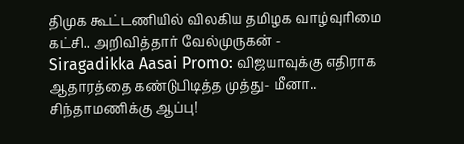திமுக கூட்டணியில் விலகிய தமிழக வாழ்வுரிமை கட்சி.. அறிவித்தார் வேல்முருகன் -
Siragadikka Aasai Promo: விஜயாவுக்கு எதிராக ஆதாரத்தை கண்டுபிடித்த முத்து- மீனா.. சிந்தாமணிக்கு ஆப்பு!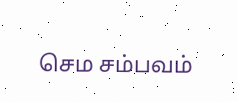செம சம்பவம்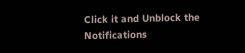Click it and Unblock the Notifications